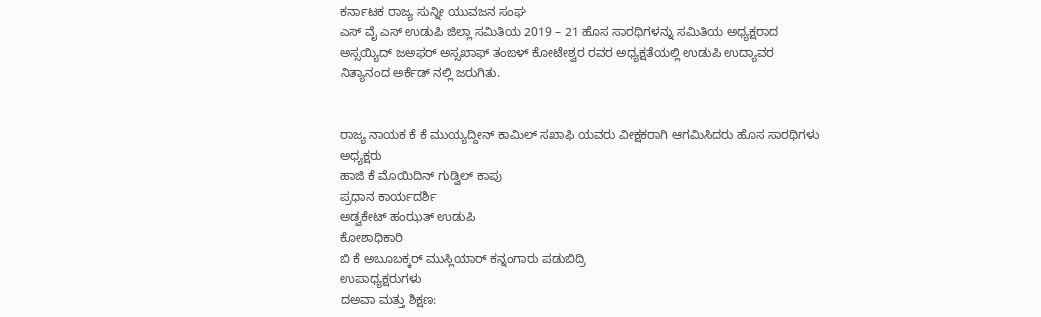ಕರ್ನಾಟಕ ರಾಜ್ಯ ಸುನ್ನೀ ಯುವಜನ ಸಂಘ
ಎಸ್ ವೈ ಎಸ್ ಉಡುಪಿ ಜಿಲ್ಲಾ ಸಮಿತಿಯ 2019 – 21 ಹೊಸ ಸಾರಥಿಗಳನ್ನು ಸಮಿತಿಯ ಅಧ್ಯಕ್ಷರಾದ ಅಸ್ಸಯ್ಯಿದ್ ಜಅಫರ್ ಅಸ್ಸಖಾಫ್ ತಂಙಳ್ ಕೋಟೇಶ್ವರ ರವರ ಅಧ್ಯಕ್ಷತೆಯಲ್ಲಿ ಉಡುಪಿ ಉದ್ಯಾವರ ನಿತ್ಯಾನಂದ ಅರ್ಕೆಡ್ ನಲ್ಲಿ ಜರುಗಿತು.


ರಾಜ್ಯ ನಾಯಕ ಕೆ ಕೆ ಮುಯ್ಯದ್ದೀನ್ ಕಾಮಿಲ್ ಸಖಾಫಿ ಯವರು ವೀಕ್ಷಕರಾಗಿ ಆಗಮಿಸಿದರು ಹೊಸ ಸಾರಥಿಗಳು
ಅಧ್ಯಕ್ಷರು
ಹಾಜಿ ಕೆ ಮೊಯಿದಿನ್ ಗುಡ್ವಿಲ್ ಕಾಪು
ಪ್ರಧಾನ ಕಾರ್ಯದರ್ಶಿ
ಅಡ್ವಕೇಟ್ ಹಂಝತ್ ಉಡುಪಿ
ಕೋಶಾಧಿಕಾರಿ
ಬಿ ಕೆ ಅಬೂಬಕ್ಕರ್ ಮುಸ್ಲಿಯಾರ್ ಕನ್ನಂಗಾರು ಪಡುಬಿದ್ರಿ
ಉಪಾಧ್ಯಕ್ಷರುಗಳು
ದಅವಾ ಮತ್ತು ಶಿಕ್ಷಣ: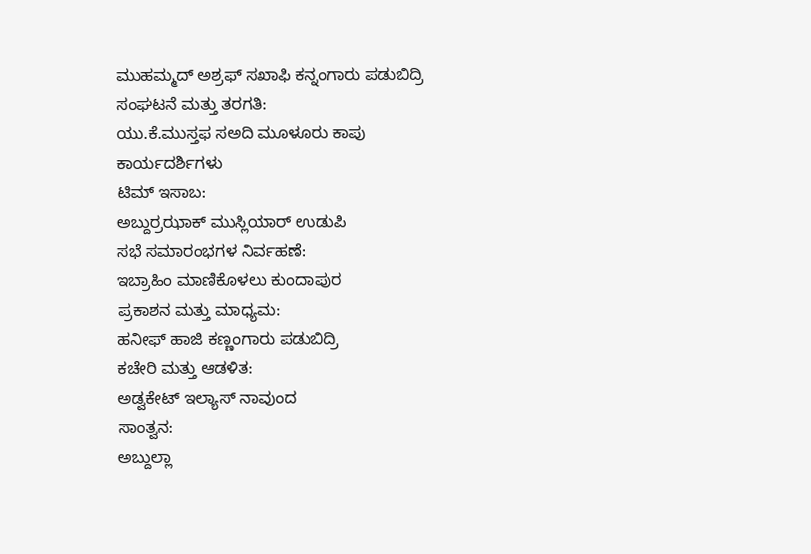ಮುಹಮ್ಮದ್ ಅಶ್ರಫ್ ಸಖಾಫಿ ಕನ್ನಂಗಾರು ಪಡುಬಿದ್ರಿ
ಸಂಘಟನೆ ಮತ್ತು ತರಗತಿ:
ಯು.ಕೆ.ಮುಸ್ತಫ ಸಅದಿ ಮೂಳೂರು ಕಾಪು
ಕಾರ್ಯದರ್ಶಿಗಳು
ಟಿಮ್ ಇಸಾಬ:
ಅಬ್ದುರ್ರಝಾಕ್ ಮುಸ್ಲಿಯಾರ್ ಉಡುಪಿ
ಸಭೆ ಸಮಾರಂಭಗಳ ನಿರ್ವಹಣೆ:
ಇಬ್ರಾಹಿಂ ಮಾಣಿಕೊಳಲು ಕುಂದಾಪುರ
ಪ್ರಕಾಶನ ಮತ್ತು ಮಾಧ್ಯಮ:
ಹನೀಫ್ ಹಾಜಿ ಕಣ್ಣಂಗಾರು ಪಡುಬಿದ್ರಿ
ಕಚೇರಿ ಮತ್ತು ಆಡಳಿತ:
ಅಡ್ವಕೇಟ್ ಇಲ್ಯಾಸ್ ನಾವುಂದ
ಸಾಂತ್ವನ:
ಅಬ್ದುಲ್ಲಾ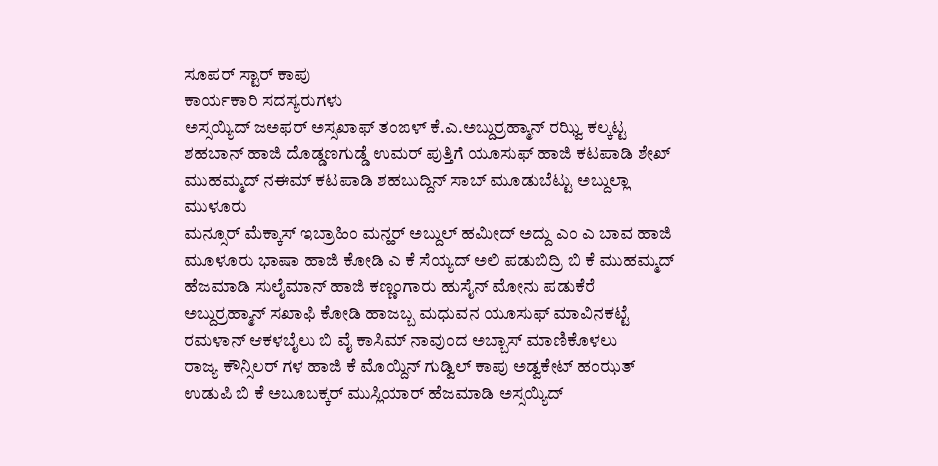ಸೂಪರ್ ಸ್ಟಾರ್ ಕಾಪು
ಕಾರ್ಯಕಾರಿ ಸದಸ್ಯರುಗಳು
ಅಸ್ಸಯ್ಯಿದ್ ಜಅಫರ್ ಅಸ್ಸಖಾಫ್ ತಂಙಳ್ ಕೆ.ಎ.ಅಬ್ದುರ್ರಹ್ಮಾನ್ ರಝ್ವಿ ಕಲ್ಕಟ್ಟ ಶಹಬಾನ್ ಹಾಜಿ ದೊಡ್ಡಣಗುಡ್ಡೆ ಉಮರ್ ಪುತ್ತಿಗೆ ಯೂಸುಫ್ ಹಾಜಿ ಕಟಪಾಡಿ ಶೇಖ್ ಮುಹಮ್ಮದ್ ನಈಮ್ ಕಟಪಾಡಿ ಶಹಬುದ್ದಿನ್ ಸಾಬ್ ಮೂಡುಬೆಟ್ಟು ಅಬ್ದುಲ್ಲಾ ಮುಳೂರು
ಮನ್ಸೂರ್ ಮೆಕ್ಕಾಸ್ ಇಬ್ರಾಹಿಂ ಮನ್ಹರ್ ಅಬ್ದುಲ್ ಹಮೀದ್ ಅದ್ದು ಎಂ ಎ ಬಾವ ಹಾಜಿ ಮೂಳೂರು ಭಾಷಾ ಹಾಜಿ ಕೋಡಿ ಎ ಕೆ ಸೆಯ್ಯದ್ ಅಲಿ ಪಡುಬಿದ್ರಿ ಬಿ ಕೆ ಮುಹಮ್ಮದ್ ಹೆಜಮಾಡಿ ಸುಲೈಮಾನ್ ಹಾಜಿ ಕಣ್ಣಂಗಾರು ಹುಸೈನ್ ಮೋನು ಪಡುಕೆರೆ ಅಬ್ದುರ್ರಹ್ಮಾನ್ ಸಖಾಫಿ ಕೋಡಿ ಹಾಜಬ್ಬ ಮಧುವನ ಯೂಸುಫ್ ಮಾವಿನಕಟ್ಟೆ ರಮಳಾನ್ ಆಕಳಬೈಲು ಬಿ ವೈ ಕಾಸಿಮ್ ನಾವುಂದ ಅಬ್ಬಾಸ್ ಮಾಣಿಕೊಳಲು
ರಾಜ್ಯ ಕೌನ್ಸಿಲರ್ ಗಳ ಹಾಜಿ ಕೆ ಮೊಯ್ದಿನ್ ಗುಡ್ವಿಲ್ ಕಾಪು ಅಡ್ವಕೇಟ್ ಹಂಝತ್ ಉಡುಪಿ ಬಿ ಕೆ ಅಬೂಬಕ್ಕರ್ ಮುಸ್ಲಿಯಾರ್ ಹೆಜಮಾಡಿ ಅಸ್ಸಯ್ಯಿದ್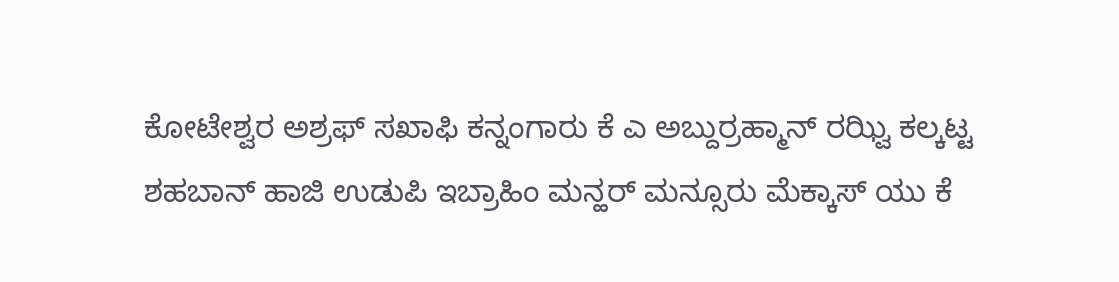ಕೋಟೇಶ್ವರ ಅಶ್ರಫ್ ಸಖಾಫಿ ಕನ್ನಂಗಾರು ಕೆ ಎ ಅಬ್ದುರ್ರಹ್ಮಾನ್ ರಝ್ವಿ ಕಲ್ಕಟ್ಟ
ಶಹಬಾನ್ ಹಾಜಿ ಉಡುಪಿ ಇಬ್ರಾಹಿಂ ಮನ್ಹರ್ ಮನ್ಸೂರು ಮೆಕ್ಕಾಸ್ ಯು ಕೆ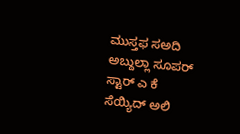ಮುಸ್ತಫ ಸಅದಿ ಅಬ್ದುಲ್ಲಾ ಸೂಪರ್ ಸ್ಟಾರ್ ಎ ಕೆ ಸೆಯ್ಯಿದ್ ಅಲಿ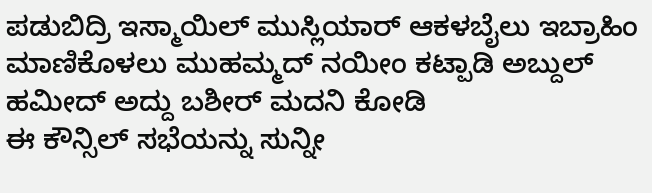ಪಡುಬಿದ್ರಿ ಇಸ್ಮಾಯಿಲ್ ಮುಸ್ಲಿಯಾರ್ ಆಕಳಬೈಲು ಇಬ್ರಾಹಿಂ ಮಾಣಿಕೊಳಲು ಮುಹಮ್ಮದ್ ನಯೀಂ ಕಟ್ಪಾಡಿ ಅಬ್ದುಲ್ ಹಮೀದ್ ಅದ್ದು ಬಶೀರ್ ಮದನಿ ಕೋಡಿ
ಈ ಕೌನ್ಸಿಲ್ ಸಭೆಯನ್ನು ಸುನ್ನೀ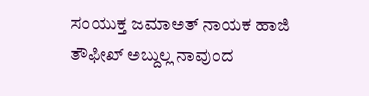ಸಂಯುಕ್ತ ಜಮಾಅತ್ ನಾಯಕ ಹಾಜಿ ತೌಫೀಖ್ ಅಬ್ದುಲ್ಲ ನಾವುಂದ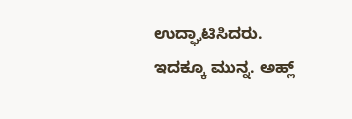ಉದ್ಘಾಟಿಸಿದರು.
ಇದಕ್ಕೂ ಮುನ್ನ. ಅಹ್ಲ್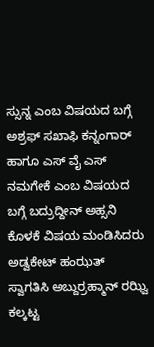ಸ್ಸುನ್ನ ಎಂಬ ವಿಷಯದ ಬಗ್ಗೆ ಅಶ್ರಫ್ ಸಖಾಫಿ ಕನ್ನಂಗಾರ್ ಹಾಗೂ ಎಸ್ ವೈ ಎಸ್ ನಮಗೇಕೆ ಎಂಬ ವಿಷಯದ ಬಗ್ಗೆ ಬದ್ರುದ್ದೀನ್ ಅಹ್ಸನಿ ಕೊಳಕೆ ವಿಷಯ ಮಂಡಿಸಿದರು ಅಡ್ವಕೇಟ್ ಹಂಝತ್ ಸ್ವಾಗತಿಸಿ ಅಬ್ದುರ್ರಹ್ಮಾನ್ ರಝ್ವಿ ಕಲ್ಕಟ್ಟ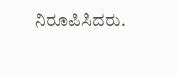ನಿರೂಪಿಸಿದರು.